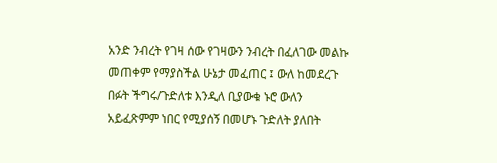አንድ ንብረት የገዛ ሰው የገዛውን ንብረት በፈለገው መልኩ መጠቀም የማያስችል ሁኔታ መፈጠር ፤ ውለ ከመደረጉ በፉት ችግሩ/ጉድለቱ እንዲለ ቢያውቁ ኑሮ ውለን አይፈጽምም ነበር የሚያሰኝ በመሆኑ ጉድለት ያለበት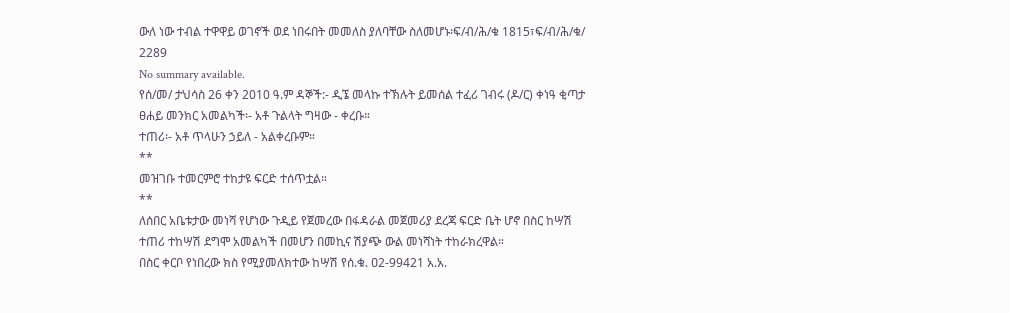ውለ ነው ተብል ተዋዋይ ወገኖች ወደ ነበሩበት መመለስ ያለባቸው ስለመሆኑ፡ፍ/ብ/ሕ/ቁ 1815፣ፍ/ብ/ሕ/ቁ/ 2289
No summary available.
የሰ/መ/ ታህሳስ 26 ቀን 2010 ዓ.ም ዳኞች:- ዲኜ መላኩ ተኽሉት ይመሰል ተፈሪ ገብሩ (ዶ/ር) ቀነዓ ቂጣታ ፀሐይ መንክር አመልካች፡- አቶ ጉልላት ግዛው - ቀረቡ።
ተጠሪ፡- አቶ ጥላሁን ኃይለ - አልቀረቡም።
**
መዝገቡ ተመርምሮ ተከታዩ ፍርድ ተሰጥቷል።
**
ለሰበር አቤቱታው መነሻ የሆነው ጉዲይ የጀመረው በፋዳራል መጀመሪያ ደረጃ ፍርድ ቤት ሆኖ በስር ከሣሽ ተጠሪ ተከሣሽ ደግሞ አመልካች በመሆን በመኪና ሽያጭ ውል መነሻነት ተከራክረዋል።
በስር ቀርቦ የነበረው ክስ የሚያመለክተው ከሣሽ የሰ.ቁ. ዐ2-99421 አ.አ.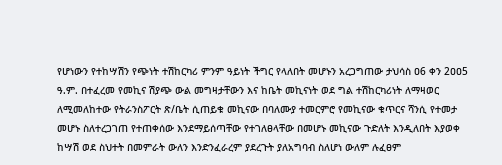የሆነውን የተከሣሽን የጭነት ተሽከርካሪ ምንም ዓይነት ችግር የላለበት መሆኑን አረጋግጠው ታህሳስ ዐ6 ቀን 2ዐዐ5 ዓ.ም. በተፈረመ የመኪና ሽያጭ ውል መግዛታቸውን እና ከቤት መኪናነት ወደ ግል ተሽከርካሪነት ለማዛወር ለሚመለከተው የትራንስፖርት ጽ/ቤት ሲጠይቁ መኪናው በባለሙያ ተመርምሮ የመኪናው ቁጥርና ሻንሲ የተመታ መሆኑ ስለተረጋገጠ የተጠቀሰው እንደማይሰጣቸው የተገለፀላቸው በመሆኑ መኪናው ጉድለት እንዲለበት እያወቀ ከሣሽ ወደ ስህተት በመምራት ውለን እንድንፈራረም ያደረጉት ያለአግባብ ስለሆነ ውለም ሉፈፀም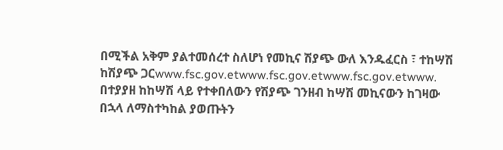በሚችል አቅም ያልተመሰረተ ስለሆነ የመኪና ሽያጭ ውለ እንዱፈርስ ፣ ተከሣሽ ከሽያጭ ጋርwww.fsc.gov.etwww.fsc.gov.etwww.fsc.gov.etwww.
በተያያዘ ከከሣሽ ላይ የተቀበለውን የሽያጭ ገንዘብ ከሣሽ መኪናውን ከገዛው በኋላ ለማስተካከል ያወጡትን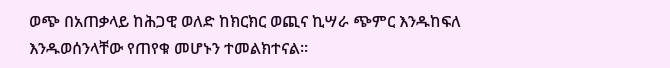ወጭ በአጠቃላይ ከሕጋዊ ወለድ ከክርክር ወጪና ኪሣራ ጭምር እንዱከፍለ እንዱወሰንላቸው የጠየቁ መሆኑን ተመልክተናል።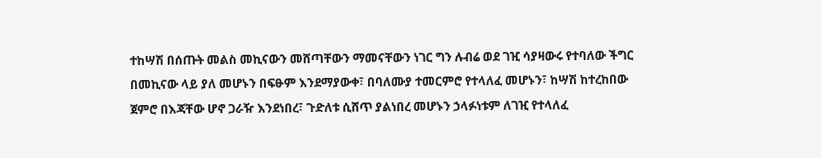ተከሣሽ በሰጡት መልስ መኪናውን መሸጣቸውን ማመናቸውን ነገር ግን ሉብሬ ወደ ገዢ ሳያዛውሩ የተባለው ችግር በመኪናው ላይ ያለ መሆኑን በፍፁም እንደማያውቀ፣ በባለሙያ ተመርምሮ የተላለፈ መሆኑን፣ ከሣሽ ከተረከበው ጀምሮ በእጃቸው ሆኖ ጋራዥ እንደነበረ፣ ጉድለቱ ሲሸጥ ያልነበረ መሆኑን ኃላፉነቱም ለገዢ የተላለፈ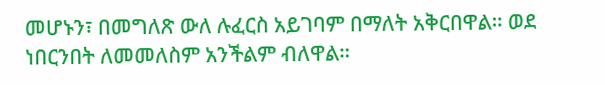መሆኑን፣ በመግለጽ ውለ ሉፈርስ አይገባም በማለት አቅርበዋል። ወደ ነበርንበት ለመመለስም አንችልም ብለዋል።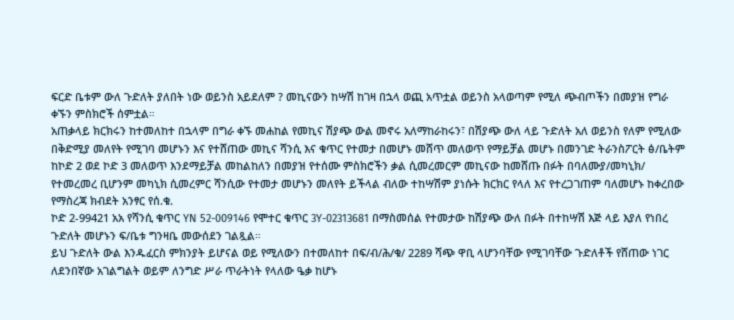ፍርድ ቤቱም ውለ ጉድለት ያለበት ነው ወይንስ አይደለም ? መኪናውን ከሣሽ ከገዛ በኋላ ወጪ አጥቷል ወይንስ አላወጣም የሚለ ጭብጦችን በመያዝ የግራ ቀኙን ምስክሮች ሰምቷል።
አጠቃላይ ክርክሩን ከተመለከተ በኋላም በግራ ቀኙ መሐከል የመኪና ሽያጭ ውል መኖሩ አለማከራከሩን፣ በሽያጭ ውለ ላይ ጉድለት አለ ወይንስ የለም የሚለው በቅድሚያ መለየት የሚገባ መሆኑን እና የተሸጠው መኪና ሻንሲ እና ቁጥር የተመታ በመሆኑ መሸጥ መለወጥ የማይቻል መሆኑ በመንገድ ትራንስፖርት ፅ/ቤትም ከኮድ 2 ወደ ኮድ 3 መለወጥ እንደማይቻል መከልከለን በመያዝ የተሰሙ ምስክሮችን ቃል ሲመረመርም መኪናው ከመሸጡ በፉት በባለሙያ/መካኒክ/ የተመረመረ ቢሆንም መካኒክ ሲመረምር ሻንሲው የተመታ መሆኑን መለየት ይችላል ብለው ተከሣሽም ያነሱት ክርክር የላለ እና የተረጋገጠም ባለመሆኑ ከቀረበው የማስረጃ ክብደት አንፃር የሰ.ቁ.
ኮድ 2-99421 አአ የሻንሲ ቁጥር YN 52-009146 የሞተር ቁጥር 3Y-02313681 በማስመሰል የተመታው ከሽያጭ ውለ በፉት በተከሣሽ እጅ ላይ እያለ የነበረ ጉድለት መሆኑን ፍ/ቤቱ ግንዛቤ መውሰደን ገልጿል።
ይህ ጉድለት ውል እንዱፈርስ ምክንያት ይሆናል ወይ የሚለውን በተመለከተ በፍ/ብ/ሕ/ቁ/ 2289 ሻጭ ዋቢ ላሆንባቸው የሚገባቸው ጉድለቶች የሸጠው ነገር ለደንበኛው አገልግልት ወይም ለንግድ ሥራ ጥራትነት የላለው ዔቃ ከሆኑ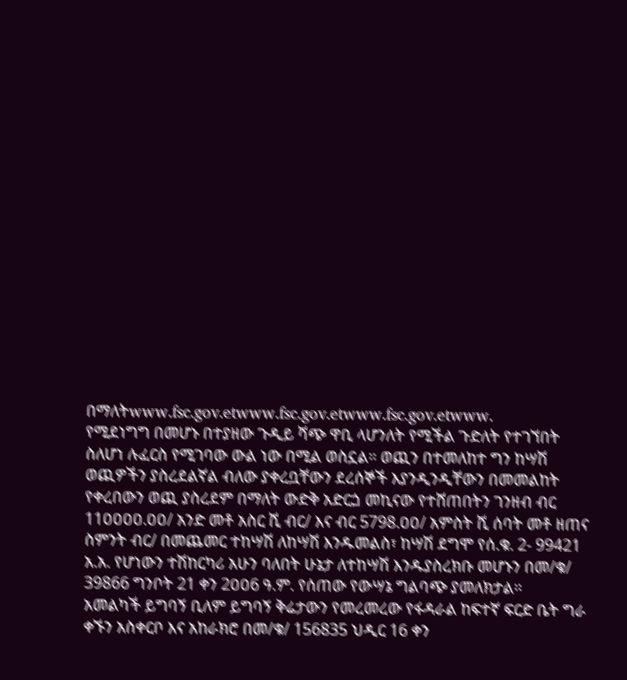በማለትwww.fsc.gov.etwww.fsc.gov.etwww.fsc.gov.etwww.
የሚደነግግ በመሆኑ በተያዘው ጉዲይ ሻጭ ዋቢ ላሆንለት የሚችል ጉድለት የተገኘበት ስለሆነ ሉፈርስ የሚገባው ውል ነው በሚል ወስኗል። ወጪን በተመለከተ ግን ከሣሽ ወጪዎችን ያስረደልኛል ብለው ያቀረቧቸውን ደረሰኞች እያንዲንዲቸውን በመመልከት የቀረበውን ወጪ ያስረደም በማለት ውድቅ አድርጏ መኪናው የተሸጠበትን ገንዘብ ብር 11ዐዐዐዐ.ዐዐ/ አንድ መቶ አስር ሺ ብር/ እና ብር 5798.ዐዐ/ አምስት ሺ ሰባት መቶ ዘጠና ስምንት ብር/ በመጨመር ተከሣሽ ለከሣሽ እንዱመልስ፣ ከሣሽ ደግሞ የሰ.ቁ. 2- 99421 አ.አ. የሆነውን ተሽከርካሪ አሁን ባለበት ሁኔታ ለተከሣሽ እንዱያስረክቡ መሆኑን በመ/ቁ/ 39866 ግንቦት 21 ቀን 2ዐዐ6 ዓ.ም. የሰጠው የውሣኔ ግልባጭ ያመለክታል።
አመልካች ይግባኝ ቢለም ይግባኝ ቅሬታውን የመረመረው የፋዳራል ከፍተኛ ፍርድ ቤት ግራ ቀኙን አስቀርቦ እና አከራክሮ በመ/ቁ/ 156835 ህዲር 16 ቀን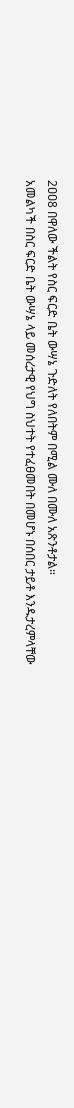2ዐዐ8 በዋለው ችልት የስር ፍርድ ቤት ውሣኔ ጉድለት የለበትም በሚል ሙለ በሙለ አጽንቶታል።
አመልካች በስር ፍርድ ቤት ውሣኔ ላይ መሰረታዊ የህግ ስህተት የተፈፀመበት በመሆኑ በሰበር ታይቶ እንዱታረምላቸው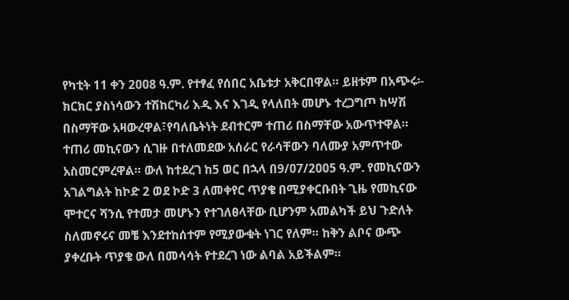የካቲት 11 ቀን 2ዐዐ8 ዓ.ም. የተፃፈ የሰበር አቤቱታ አቅርበዋል። ይዘቱም በአጭሩ፡- ክርክር ያስነሳውን ተሽከርካሪ እዲ እና እገዲ የላለበት መሆኑ ተረጋግጦ ከሣሽ በስማቸው አዛውረዋል፣የባለቤትነት ደብተርም ተጠሪ በስማቸው አውጥተዋል።
ተጠሪ መኪናውን ሲገዙ በተለመደው አሰራር የራሳቸውን ባለሙያ አምጥተው አስመርምረዋል። ውለ ከተደረገ ከ5 ወር በኋላ በ9/ዐ7/2ዐዐ5 ዓ.ም. የመኪናውን አገልግልት ከኮድ 2 ወደ ኮድ 3 ለመቀየር ጥያቄ በሚያቀርቡበት ጊዜ የመኪናው ሞተርና ሻንሲ የተመታ መሆኑን የተገለፀላቸው ቢሆንም አመልካች ይህ ጉድለት ስለመኖሩና መቼ እንደተከሰተም የሚያውቁት ነገር የለም። ከቅን ልቦና ውጭ ያቀረቡት ጥያቄ ውለ በመሳሳት የተደረገ ነው ልባል አይችልም።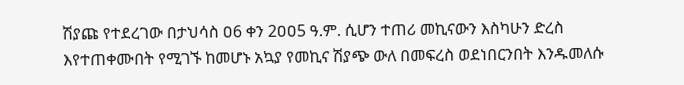ሽያጩ የተደረገው በታህሳስ ዐ6 ቀን 2ዐዐ5 ዓ.ም. ሲሆን ተጠሪ መኪናውን እስካሁን ድረስ እየተጠቀሙበት የሚገኙ ከመሆኑ አኳያ የመኪና ሽያጭ ውለ በመፍረስ ወደነበርንበት እንዱመለሱ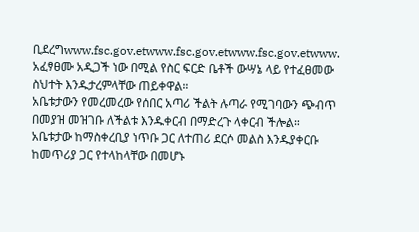ቢደረግwww.fsc.gov.etwww.fsc.gov.etwww.fsc.gov.etwww.
አፈፃፀሙ አዲጋች ነው በሚል የስር ፍርድ ቤቶች ውሣኔ ላይ የተፈፀመው ስህተት እንዱታረምላቸው ጠይቀዋል።
አቤቱታውን የመረመረው የሰበር አጣሪ ችልት ሉጣራ የሚገባውን ጭብጥ በመያዝ መዝገቡ ለችልቱ እንዱቀርብ በማድረጉ ላቀርብ ችሎል። አቤቱታው ከማስቀረቢያ ነጥቡ ጋር ለተጠሪ ደርሶ መልስ እንዱያቀርቡ ከመጥሪያ ጋር የተላከላቸው በመሆኑ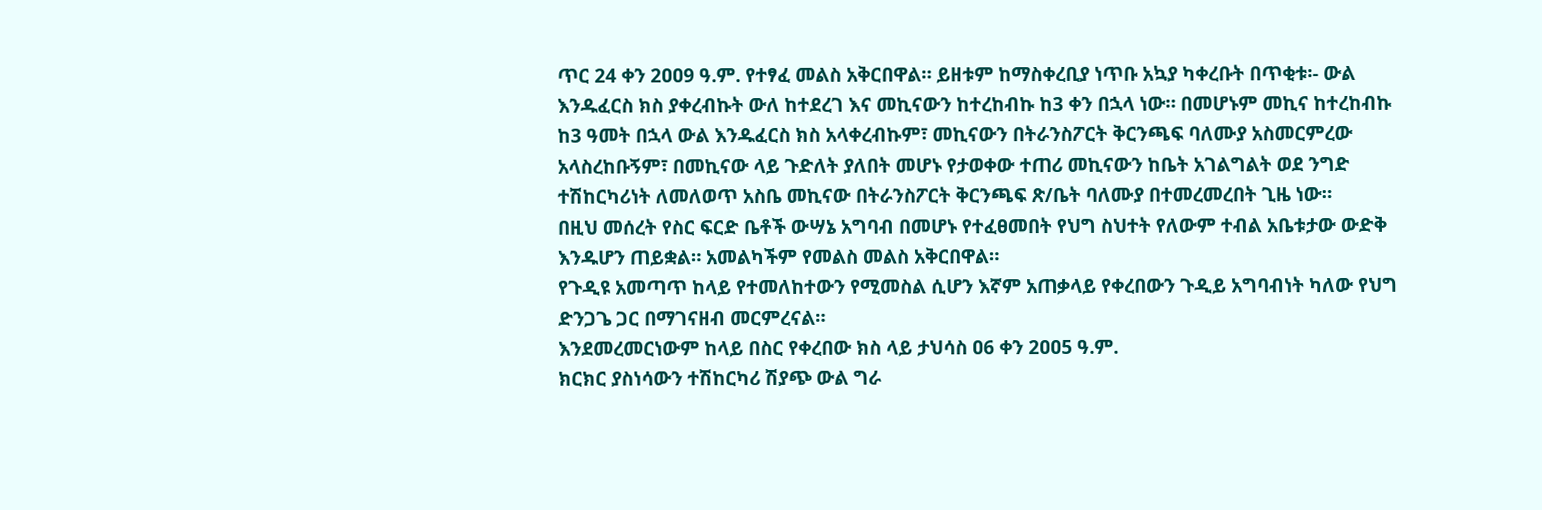ጥር 24 ቀን 2ዐዐ9 ዓ.ም. የተፃፈ መልስ አቅርበዋል። ይዘቱም ከማስቀረቢያ ነጥቡ አኳያ ካቀረቡት በጥቂቱ፡- ውል እንዱፈርስ ክስ ያቀረብኩት ውለ ከተደረገ እና መኪናውን ከተረከብኩ ከ3 ቀን በኋላ ነው። በመሆኑም መኪና ከተረከብኩ ከ3 ዓመት በኋላ ውል እንዱፈርስ ክስ አላቀረብኩም፣ መኪናውን በትራንስፖርት ቅርንጫፍ ባለሙያ አስመርምረው አላስረከቡኝም፣ በመኪናው ላይ ጉድለት ያለበት መሆኑ የታወቀው ተጠሪ መኪናውን ከቤት አገልግልት ወደ ንግድ ተሽከርካሪነት ለመለወጥ አስቤ መኪናው በትራንስፖርት ቅርንጫፍ ጽ/ቤት ባለሙያ በተመረመረበት ጊዜ ነው።
በዚህ መሰረት የስር ፍርድ ቤቶች ውሣኔ አግባብ በመሆኑ የተፈፀመበት የህግ ስህተት የለውም ተብል አቤቱታው ውድቅ እንዱሆን ጠይቋል። አመልካችም የመልስ መልስ አቅርበዋል።
የጉዲዩ አመጣጥ ከላይ የተመለከተውን የሚመስል ሲሆን እኛም አጠቃላይ የቀረበውን ጉዲይ አግባብነት ካለው የህግ ድንጋጌ ጋር በማገናዘብ መርምረናል።
እንደመረመርነውም ከላይ በስር የቀረበው ክስ ላይ ታህሳስ ዐ6 ቀን 2ዐዐ5 ዓ.ም.
ክርክር ያስነሳውን ተሽከርካሪ ሽያጭ ውል ግራ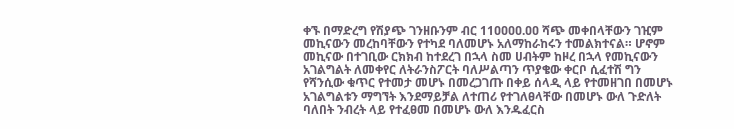ቀኙ በማድረግ የሽያጭ ገንዘቡንም ብር 11ዐዐዐዐ.ዐዐ ሻጭ መቀበላቸውን ገዢም መኪናውን መረከባቸውን የተካደ ባለመሆኑ አለማከራከሩን ተመልክተናል። ሆኖም መኪናው በተገቢው ርክክብ ከተደረገ በኋላ ስመ ሀብትም ከዞረ በኋላ የመኪናውን አገልግልት ለመቀየር ለትራንስፖርት ባለሥልጣን ጥያቄው ቀርቦ ሲፈተሽ ግን የሻንሲው ቁጥር የተመታ መሆኑ በመረጋገጡ በቀይ ሰላዲ ላይ የተመዘገበ በመሆኑ አገልግልቱን ማግኘት እንደማይቻል ለተጠሪ የተገለፀላቸው በመሆኑ ውለ ጉድለት ባለበት ንብረት ላይ የተፈፀመ በመሆኑ ውለ እንዱፈርስ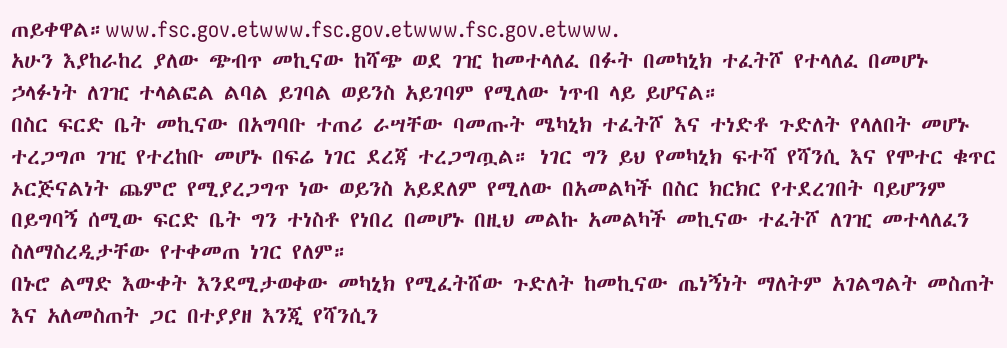ጠይቀዋል።www.fsc.gov.etwww.fsc.gov.etwww.fsc.gov.etwww.
አሁን እያከራከረ ያለው ጭብጥ መኪናው ከሻጭ ወደ ገዢ ከመተላለፈ በፉት በመካኒክ ተፈትሾ የተላለፈ በመሆኑ ኃላፉነት ለገዢ ተላልፎል ልባል ይገባል ወይንስ አይገባም የሚለው ነጥብ ላይ ይሆናል።
በስር ፍርድ ቤት መኪናው በአግባቡ ተጠሪ ራሣቸው ባመጡት ሜካኒክ ተፈትሾ እና ተነድቶ ጉድለት የላለበት መሆኑ ተረጋግጦ ገዢ የተረከቡ መሆኑ በፍሬ ነገር ደረጃ ተረጋግጧል። ነገር ግን ይህ የመካኒክ ፍተሻ የሻንሲ እና የሞተር ቁጥር ኦርጅናልነት ጨምሮ የሚያረጋግጥ ነው ወይንስ አይደለም የሚለው በአመልካች በስር ክርክር የተደረገበት ባይሆንም በይግባኝ ሰሚው ፍርድ ቤት ግን ተነስቶ የነበረ በመሆኑ በዚህ መልኩ አመልካች መኪናው ተፈትሾ ለገዢ መተላለፈን ስለማስረዲታቸው የተቀመጠ ነገር የለም።
በኑሮ ልማድ እውቀት እንደሚታወቀው መካኒክ የሚፈትሸው ጉድለት ከመኪናው ጤነኝነት ማለትም አገልግልት መስጠት እና አለመስጠት ጋር በተያያዘ እንጂ የሻንሲን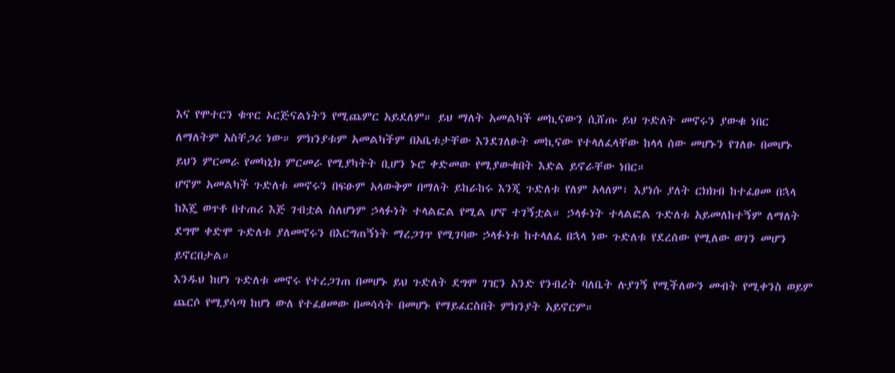እና የሞተርን ቁጥር ኦርጅናልነትን የሚጨምር አይደለም። ይህ ማለት አመልካች መኪናውን ሲሸጡ ይህ ጉድለት መኖሩን ያውቁ ነበር ለማለትም አስቸጋሪ ነው። ምክንያቱም አመልካችም በአቤቱታቸው እንደገለፁት መኪናው የተላለፈላቸው ከላላ ሰው መሆኑን የገለፁ በመሆኑ ይህን ምርመራ የመካኒክ ምርመራ የሚያካትት ቢሆን ኑሮ ቀድመው የሚያውቁበት እድል ይኖራቸው ነበር።
ሆኖም አመልካች ጉድለቱ መኖሩን በፍፁም አላውቅም በማለት ይከራከሩ እንጂ ጉድለቱ የለም አላለም፣ እያነሱ ያለት ርክክብ ከተፈፀመ በኋላ ከእጄ ወጥቶ በተጠሪ እጅ ገብቷል ስለሆነም ኃላፉነት ተላልፎል የሚል ሆኖ ተገኝቷል። ኃላፉነት ተላልፎል ጉድለቱ አይመለከተኝም ለማለት ደግሞ ቀድሞ ጉድለቱ ያለመኖሩን በእርግጠኝነት ማረጋገጥ የሚገባው ኃላፉነቱ ከተላለፈ በኋላ ነው ጉድለቱ የደረሰው የሚለው ወገን መሆን ይኖርበታል።
እንዱህ ከሆነ ጉድለቱ መኖሩ የተረጋገጠ በመሆኑ ይህ ጉድለት ደግሞ ገዢን አንድ የንብረት ባለቤት ሉያገኝ የሚችለውን መብት የሚቀንስ ወይም ጨርሶ የሚያሳጣ ከሆነ ውለ የተፈፀመው በመሳሳት በመሆኑ የማይፈርስበት ምክንያት አይኖርም።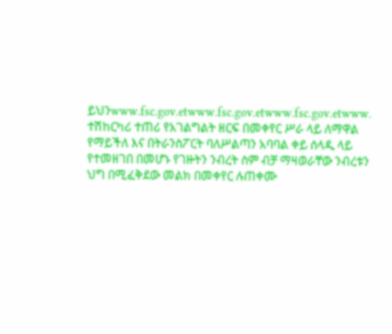ይህንwww.fsc.gov.etwww.fsc.gov.etwww.fsc.gov.etwww.
ተሽከርካሪ ተጠሪ የአገልግልት ዘርፍ በመቀየር ሥራ ላይ ለማዋል የማይችለ እና በትራንስፖርት ባለሥልጣን አባባል ቀይ ሰላዲ ላይ የተመዘገበ በመሆኑ የገዙትን ንብረት ስም ብቻ ማዛወራቸው ንብረቱን ህግ በሚፈቅደው መልክ በመቀየር ሉጠቀሙ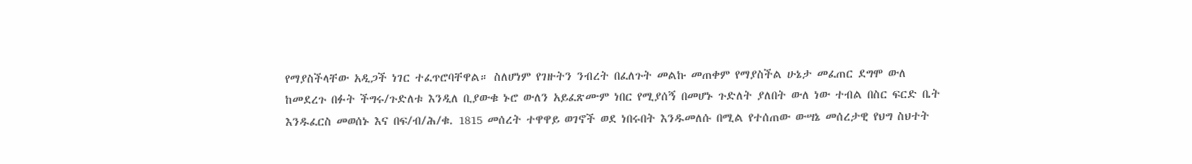የማያስችላቸው አዲጋች ነገር ተፈጥሮባቸዋል። ስለሆነም የገዙትን ንብረት በፈለጉት መልኩ መጠቀም የማያስችል ሁኔታ መፈጠር ደግሞ ውለ ከመደረጉ በፉት ችግሩ/ጉድለቱ እንዲለ ቢያውቁ ኑሮ ውለን አይፈጽሙም ነበር የሚያሰኝ በመሆኑ ጉድለት ያለበት ውለ ነው ተብል በስር ፍርድ ቤት እንዱፈርስ መወሰኑ እና በፍ/ብ/ሕ/ቁ. 1815 መሰረት ተዋዋይ ወገኖች ወደ ነበሩበት እንዱመለሱ በሚል የተሰጠው ውሣኔ መሰረታዊ የህግ ስህተት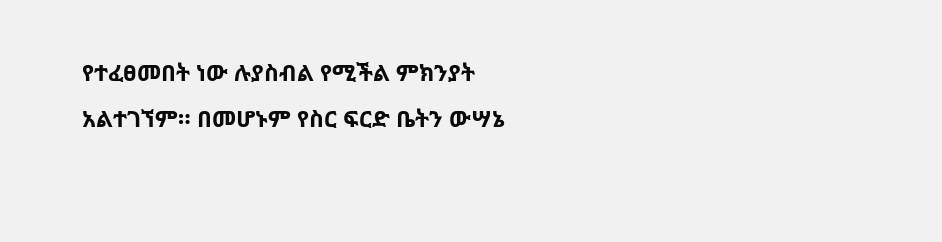የተፈፀመበት ነው ሉያስብል የሚችል ምክንያት አልተገኘም። በመሆኑም የስር ፍርድ ቤትን ውሣኔ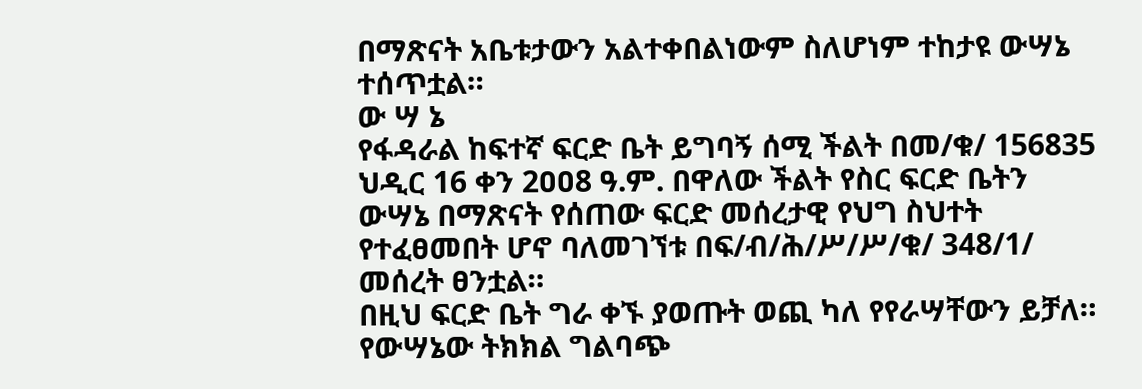በማጽናት አቤቱታውን አልተቀበልነውም ስለሆነም ተከታዩ ውሣኔ ተሰጥቷል።
ው ሣ ኔ
የፋዳራል ከፍተኛ ፍርድ ቤት ይግባኝ ሰሚ ችልት በመ/ቁ/ 156835 ህዲር 16 ቀን 2ዐዐ8 ዓ.ም. በዋለው ችልት የስር ፍርድ ቤትን ውሣኔ በማጽናት የሰጠው ፍርድ መሰረታዊ የህግ ስህተት የተፈፀመበት ሆኖ ባለመገኘቱ በፍ/ብ/ሕ/ሥ/ሥ/ቁ/ 348/1/ መሰረት ፀንቷል።
በዚህ ፍርድ ቤት ግራ ቀኙ ያወጡት ወጪ ካለ የየራሣቸውን ይቻለ።
የውሣኔው ትክክል ግልባጭ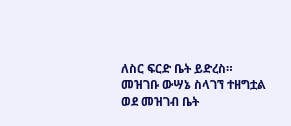ለስር ፍርድ ቤት ይድረስ።
መዝገቡ ውሣኔ ስላገኘ ተዘግቷል ወደ መዝገብ ቤት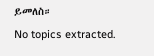ይመለስ።
No topics extracted.